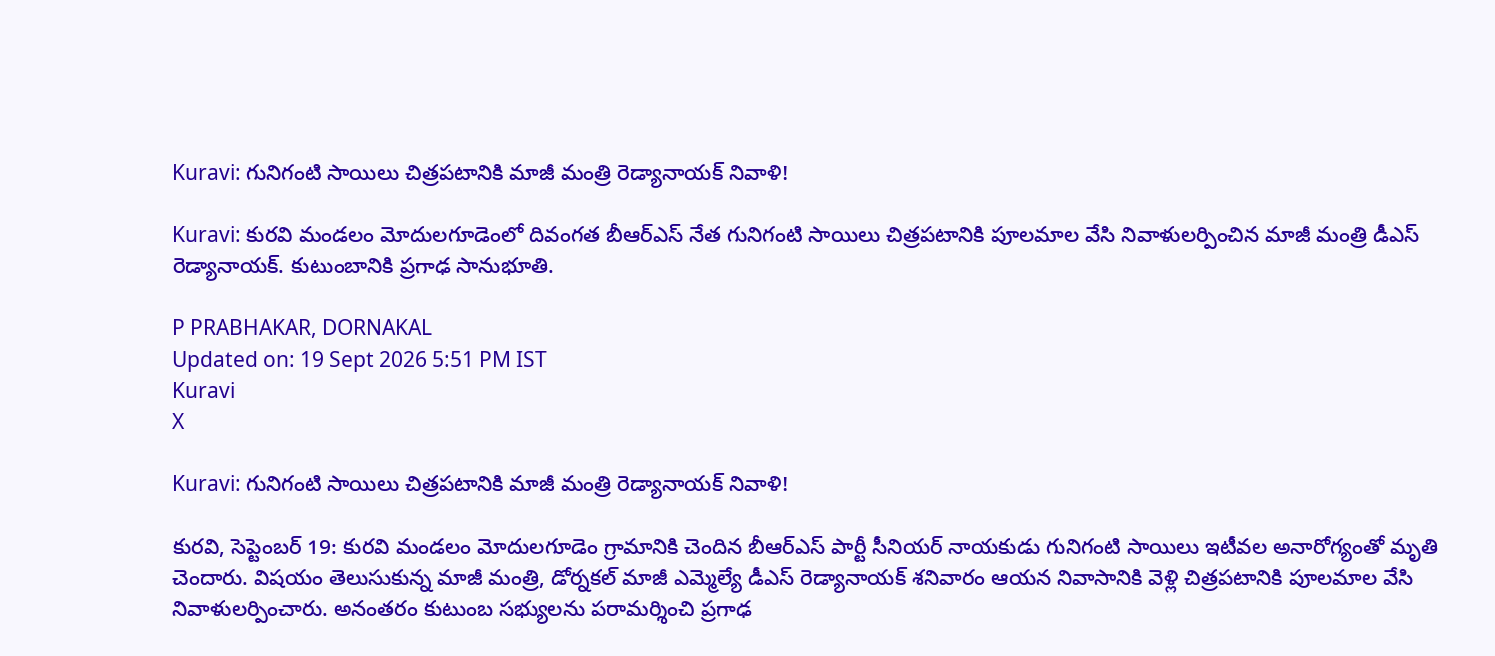Kuravi: గునిగంటి సాయిలు చిత్రపటానికి మాజీ మంత్రి రెడ్యానాయక్ నివాళి!

Kuravi: కురవి మండలం మోదులగూడెంలో దివంగత బీఆర్ఎస్ నేత గునిగంటి సాయిలు చిత్రపటానికి పూలమాల వేసి నివాళులర్పించిన మాజీ మంత్రి డీఎస్ రెడ్యానాయక్. కుటుంబానికి ప్రగాఢ సానుభూతి.

P PRABHAKAR, DORNAKAL
Updated on: 19 Sept 2026 5:51 PM IST
Kuravi
X

Kuravi: గునిగంటి సాయిలు చిత్రపటానికి మాజీ మంత్రి రెడ్యానాయక్ నివాళి!

కురవి, సెప్టెంబర్ 19: కురవి మండలం మోదులగూడెం గ్రామానికి చెందిన బీఆర్‌ఎస్ పార్టీ సీనియర్ నాయకుడు గునిగంటి సాయిలు ఇటీవల అనారోగ్యంతో మృతి చెందారు. విషయం తెలుసుకున్న మాజీ మంత్రి, డోర్నకల్ మాజీ ఎమ్మెల్యే డీఎస్ రెడ్యానాయక్ శనివారం ఆయన నివాసానికి వెళ్లి చిత్రపటానికి పూలమాల వేసి నివాళులర్పించారు. అనంతరం కుటుంబ సభ్యులను పరామర్శించి ప్రగాఢ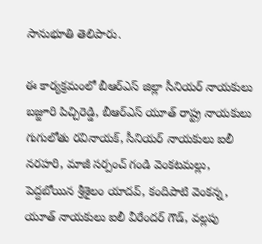సానుభూతి తెలిపారు.

ఈ కార్యక్రమంలో బీఆర్‌ఎస్ జిల్లా సీనియర్ నాయకులు బజ్జూరి పిచ్చిరెడ్డి, బీఆర్‌ఎస్ యూత్ రాష్ట్ర నాయకులు గుగులోతు రవినాయక్, సీనియర్ నాయకులు ఐలీ నరహరి, మాజీ సర్పంచ్ గండి వెంకటమల్లు, పెద్దబోయిన శ్రీశైలం యాదవ్, కందిపాటి వెంకన్న, యూత్ నాయకులు ఐలీ వీరేందర్ గౌడ్, వల్లపు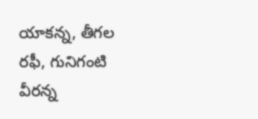యాకన్న, తీగల రఫీ, గునిగంటి వీరన్న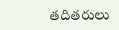తదితరులు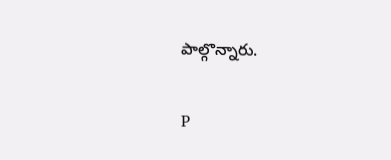పాల్గొన్నారు.

P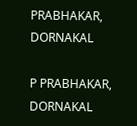PRABHAKAR, DORNAKAL

P PRABHAKAR, DORNAKAL